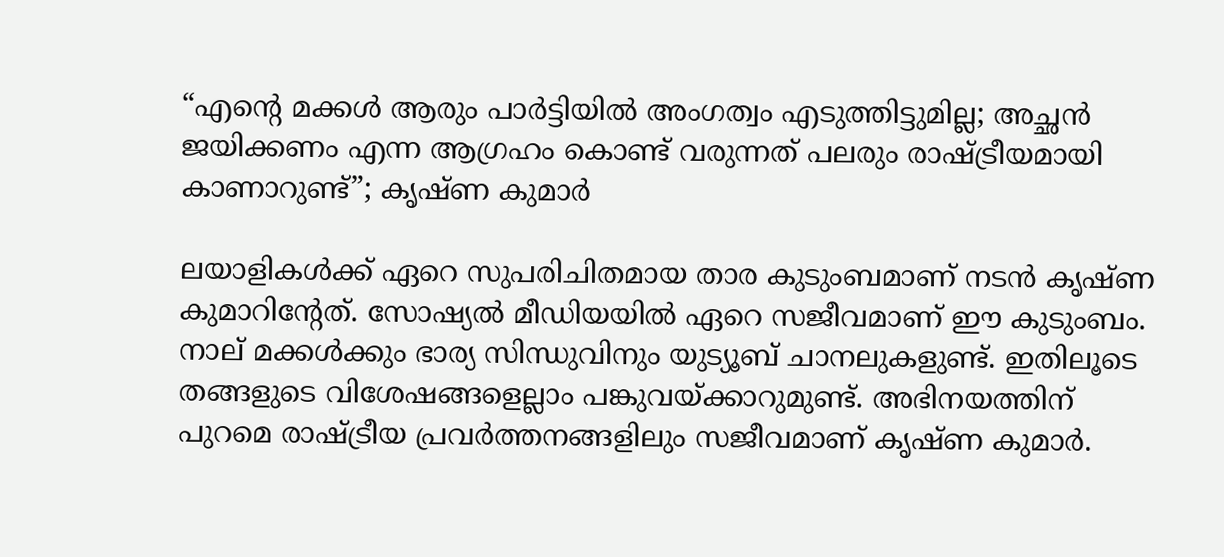“എന്റെ മക്കൾ ആരും പാർട്ടിയിൽ അംഗത്വം എടുത്തിട്ടുമില്ല; അച്ഛൻ ജയിക്കണം എന്ന ആഗ്രഹം കൊണ്ട് വരുന്നത് പലരും രാഷ്ട്രീയമായി കാണാറുണ്ട്”; കൃഷ്ണ കുമാർ

ലയാളികള്‍ക്ക് ഏറെ സുപരിചിതമായ താര കുടുംബമാണ് നടൻ കൃഷ്ണ കുമാറിന്റേത്. സോഷ്യൽ മീഡിയയിൽ ഏറെ സജീവമാണ് ഈ കുടുംബം. നാല് മക്കൾക്കും ഭാര്യ സിന്ധുവിനും യുട്യൂബ് ചാനലുകളുണ്ട്. ഇതിലൂടെ തങ്ങളുടെ വിശേഷങ്ങളെല്ലാം പങ്കുവയ്ക്കാറുമുണ്ട്. അഭിനയത്തിന് പുറമെ രാഷ്ട്രീയ പ്രവർത്തനങ്ങളിലും സജീവമാണ് കൃഷ്ണ കുമാർ.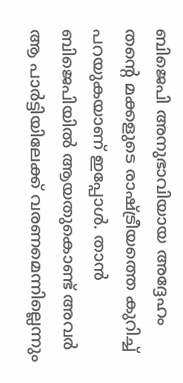ബിജെപി അനുഭാവിയായ അദ്ദേഹം തന്റെ മക്കളുടെ രാഷ്ട്രീയത്തെ കുറിച്ച് പറയുകയാണ് ഇപ്പോൾ. താൻ ബിജെപിയിൽ ആയതുകൊണ്ട് അവർ ആ പാർട്ടിയിലേക്ക് വരണമെന്നില്ലെന്നും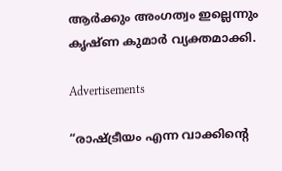ആർക്കും അംഗത്വം ഇല്ലെന്നും കൃഷ്ണ കുമാർ വ്യക്തമാക്കി.

Advertisements

“രാഷ്ട്രീയം എന്ന വാക്കിന്റെ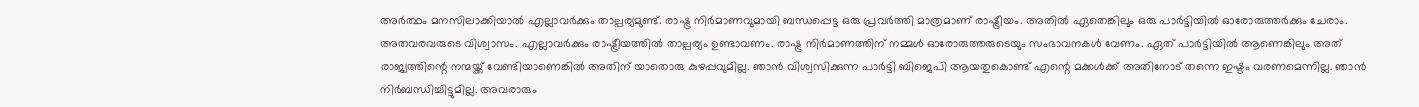അർത്ഥം മനസിലാക്കിയാൽ എല്ലാവർക്കും താല്പര്യമുണ്ട്. രാഷ്ട്ര നിർമാണവുമായി ബന്ധപ്പെട്ട ഒരു പ്രവർത്തി മാത്രമാണ് രാഷ്ട്രീയം. അതിൽ ഏതെങ്കിലും ഒരു പാർട്ടിയിൽ ഓരോരുത്തർക്കും ചേരാം. അതവരവരുടെ വിശ്വാസം. എല്ലാവർക്കും രാഷ്ട്രീയത്തിൽ താല്പര്യം ഉണ്ടാവണം. രാഷ്ട്ര നിർമാണത്തിന് നമ്മൾ ഓരോരുത്തരുടെയും സംഭാവനകൾ വേണം. ഏത് പാർട്ടിയിൽ ആണെങ്കിലും അത് രാജ്യത്തിന്റെ നന്മയ്ക്ക് വേണ്ടിയാണെങ്കിൽ അതിന് യാതൊരു കുഴപ്പവുമില്ല. ഞാൻ വിശ്വസിക്കുന്ന പാർട്ടി ബിജെപി ആയതുകൊണ്ട് എന്റെ മക്കൾക്ക് അതിനോട് തന്നെ ഇഷ്ടം വരണമെന്നില്ല. ഞാൻ നിർബന്ധിച്ചിട്ടുമില്ല. അവരാരും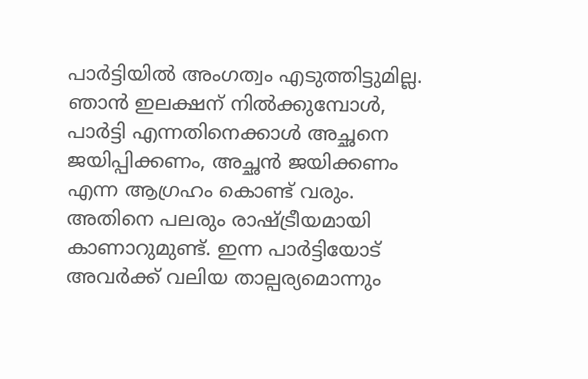പാർട്ടിയിൽ അംഗത്വം എടുത്തിട്ടുമില്ല. ഞാൻ ഇലക്ഷന് നിൽക്കുമ്പോൾ, പാർട്ടി എന്നതിനെക്കാൾ അച്ഛനെ ജയിപ്പിക്കണം, അച്ഛൻ ജയിക്കണം എന്ന ആഗ്രഹം കൊണ്ട് വരും. അതിനെ പലരും രാഷ്ട്രീയമായി കാണാറുമുണ്ട്. ഇന്ന പാർട്ടിയോട് അവർക്ക് വലിയ താല്പര്യമൊന്നും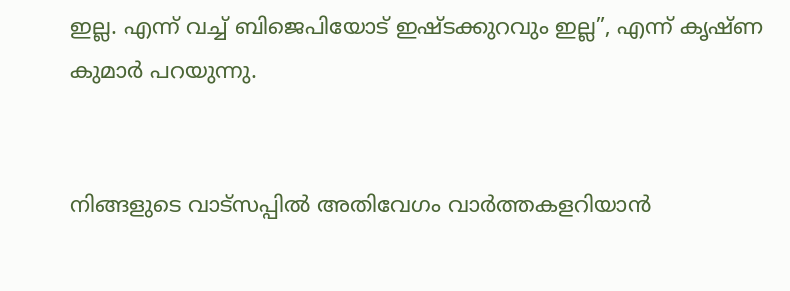ഇല്ല. എന്ന് വച്ച് ബിജെപിയോട് ഇഷ്ടക്കുറവും ഇല്ല”, എന്ന് കൃഷ്ണ കുമാർ പറയുന്നു.


നിങ്ങളുടെ വാട്സപ്പിൽ അതിവേഗം വാർത്തകളറിയാൻ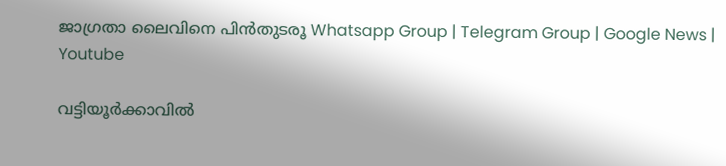ജാഗ്രതാ ലൈവിനെ പിൻതുടരൂ Whatsapp Group | Telegram Group | Google News | Youtube

വട്ടിയൂർക്കാവിൽ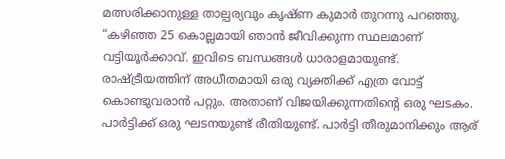മത്സരിക്കാനുള്ള താല്പര്യവും കൃഷ്ണ കുമാർ തുറന്നു പറഞ്ഞു. “കഴിഞ്ഞ 25 കൊല്ലമായി ഞാൻ ജീവിക്കുന്ന സ്ഥലമാണ് വട്ടിയൂർക്കാവ്. ഇവിടെ ബന്ധങ്ങൾ ധാരാളമായുണ്ട്. രാഷ്ട്രീയത്തിന് അധീതമായി ഒരു വ്യക്തിക്ക് എത്ര വോട്ട് കൊണ്ടുവരാൻ പറ്റും. അതാണ് വിജയിക്കുന്നതിന്റെ ഒരു ഘടകം. പാർട്ടിക്ക് ഒരു ഘടനയുണ്ട് രീതിയുണ്ട്. പാർട്ടി തീരുമാനിക്കും ആര്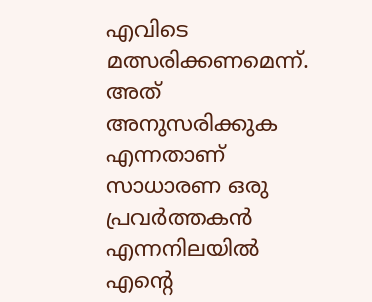എവിടെ മത്സരിക്കണമെന്ന്. അത് അനുസരിക്കുക എന്നതാണ് സാധാരണ ഒരു പ്രവർത്തകൻ എന്നനിലയിൽ എന്റെ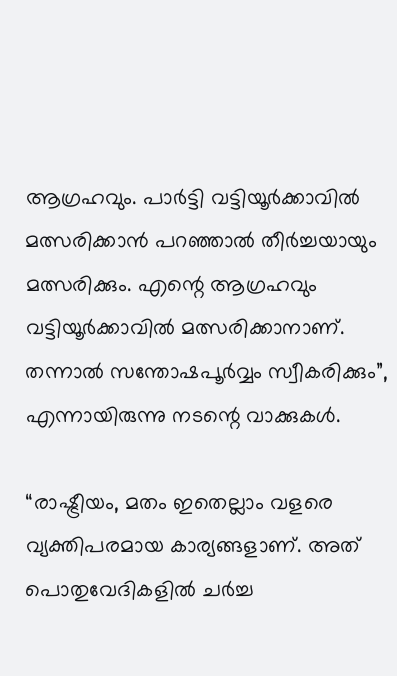ആഗ്രഹവും. പാർട്ടി വട്ടിയൂർക്കാവിൽ മത്സരിക്കാൻ പറഞ്ഞാൽ തീർച്ചയായും മത്സരിക്കും. എന്റെ ആഗ്രഹവും വട്ടിയൂർക്കാവിൽ മത്സരിക്കാനാണ്. തന്നാൽ സന്തോഷപൂർവ്വം സ്വീകരിക്കും”, എന്നായിരുന്നു നടന്റെ വാക്കുകൾ.

“രാഷ്ട്രീയം, മതം ഇതെല്ലാം വളരെ വ്യക്തിപരമായ കാര്യങ്ങളാണ്. അത് പൊതുവേദികളിൽ ചർച്ച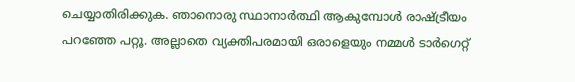ചെയ്യാതിരിക്കുക. ഞാനൊരു സ്ഥാനാർത്ഥി ആകുമ്പോൾ രാഷ്ട്രീയം പറഞ്ഞേ പറ്റൂ. അല്ലാതെ വ്യക്തിപരമായി ഒരാളെയും നമ്മൾ ടാർഗെറ്റ്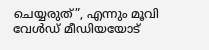ചെയ്യരുത്”, എന്നും മൂവി വേൾഡ് മീഡിയയോട്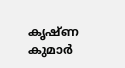കൃഷ്ണ കുമാർ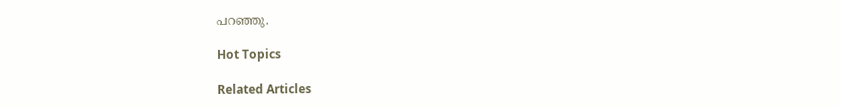പറഞ്ഞു.

Hot Topics

Related Articles